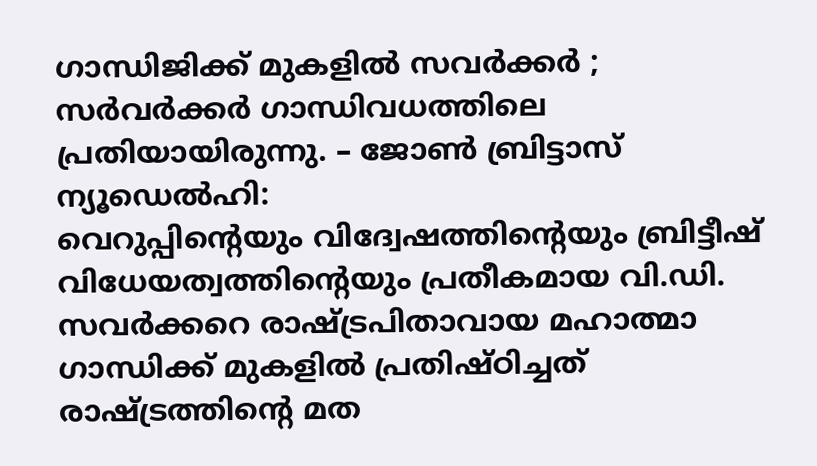ഗാന്ധിജിക്ക് മുകളിൽ സവർക്കർ ; സർവർക്കർ ഗാന്ധിവധത്തിലെ പ്രതിയായിരുന്നു. – ജോൺ ബ്രിട്ടാസ്
ന്യൂഡെൽഹി:
വെറുപ്പിന്റെയും വിദ്വേഷത്തിന്റെയും ബ്രിട്ടീഷ് വിധേയത്വത്തിന്റെയും പ്രതീകമായ വി.ഡി. സവർക്കറെ രാഷ്ട്രപിതാവായ മഹാത്മാ ഗാന്ധിക്ക് മുകളിൽ പ്രതിഷ്ഠിച്ചത്
രാഷ്ട്രത്തിൻ്റെ മത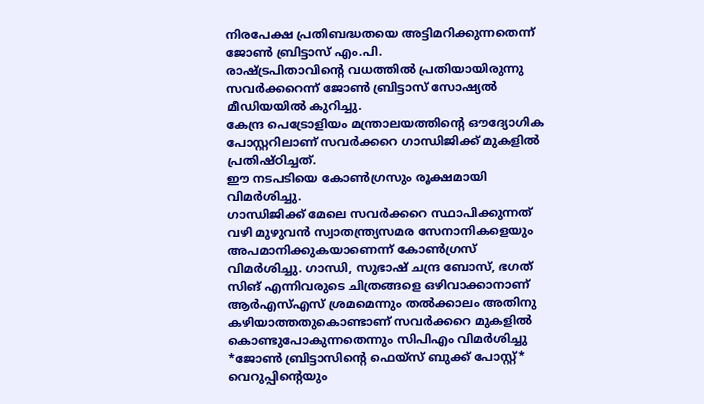നിരപേക്ഷ പ്രതിബദ്ധതയെ അട്ടിമറിക്കുന്നതെന്ന് ജോൺ ബ്രിട്ടാസ് എം.പി.
രാഷ്ട്രപിതാവിൻ്റെ വധത്തിൽ പ്രതിയായിരുന്നു സവർക്കറെന്ന് ജോൺ ബ്രിട്ടാസ് സോഷ്യൽ മീഡിയയിൽ കുറിച്ചു.
കേന്ദ്ര പെട്രോളിയം മന്ത്രാലയത്തിന്റെ ഔദ്യോഗിക പോസ്റ്ററിലാണ് സവർക്കറെ ഗാന്ധിജിക്ക് മുകളിൽ പ്രതിഷ്ഠിച്ചത്.
ഈ നടപടിയെ കോൺഗ്രസും രൂക്ഷമായി വിമർശിച്ചു.
ഗാന്ധിജിക്ക് മേലെ സവർക്കറെ സ്ഥാപിക്കുന്നത് വഴി മുഴുവൻ സ്വാതന്ത്ര്യസമര സേനാനികളെയും അപമാനിക്കുകയാണെന്ന് കോൺഗ്രസ് വിമർശിച്ചു. ഗാന്ധി, സുഭാഷ് ചന്ദ്ര ബോസ്, ഭഗത് സിങ് എന്നിവരുടെ ചിത്രങ്ങളെ ഒഴിവാക്കാനാണ് ആർഎസ്എസ് ശ്രമമെന്നും തൽക്കാലം അതിനു കഴിയാത്തതുകൊണ്ടാണ് സവർക്കറെ മുകളിൽ കൊണ്ടുപോകുന്നതെന്നും സിപിഎം വിമർശിച്ചു
*ജോൺ ബ്രിട്ടാസിൻ്റെ ഫെയ്സ് ബുക്ക് പോസ്റ്റ്*
വെറുപ്പിന്റെയും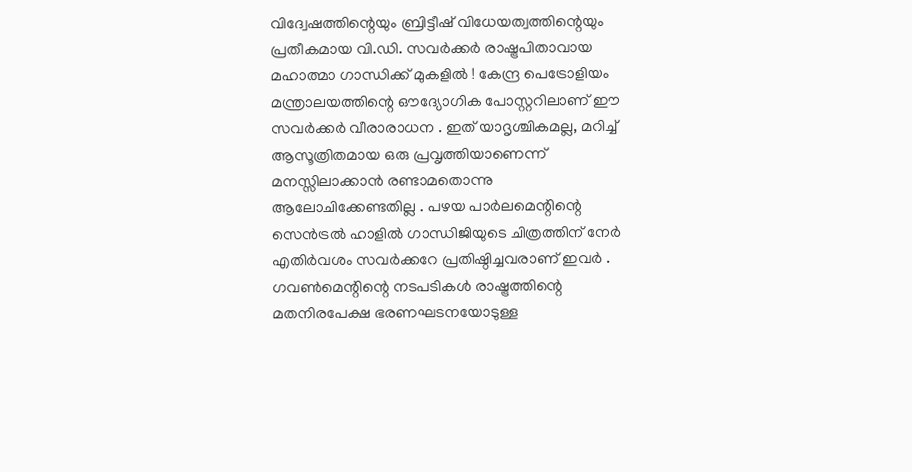വിദ്വേഷത്തിന്റെയും ബ്രിട്ടീഷ് വിധേയത്വത്തിന്റെയും പ്രതീകമായ വി.ഡി. സവർക്കർ രാഷ്ട്രപിതാവായ മഹാത്മാ ഗാന്ധിക്ക് മുകളിൽ ! കേന്ദ്ര പെട്രോളിയം മന്ത്രാലയത്തിന്റെ ഔദ്യോഗിക പോസ്റ്ററിലാണ് ഈ സവർക്കർ വീരാരാധന . ഇത് യാദൃശ്ചികമല്ല, മറിച്ച് ആസൂത്രിതമായ ഒരു പ്രവൃത്തിയാണെന്ന് മനസ്സിലാക്കാൻ രണ്ടാമതൊന്നു ആലോചിക്കേണ്ടതില്ല . പഴയ പാർലമെന്റിന്റെ സെൻട്രൽ ഹാളിൽ ഗാന്ധിജിയുടെ ചിത്രത്തിന് നേർ എതിർവശം സവർക്കറേ പ്രതിഷ്ഠിച്ചവരാണ് ഇവർ .
ഗവൺമെന്റിന്റെ നടപടികൾ രാഷ്ട്രത്തിന്റെ മതനിരപേക്ഷ ഭരണഘടനയോടുള്ള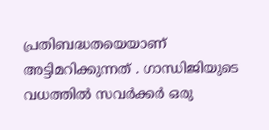പ്രതിബദ്ധതയെയാണ് അട്ടിമറിക്കുന്നത് . ഗാന്ധിജിയുടെ വധത്തിൽ സവർക്കർ ഒരു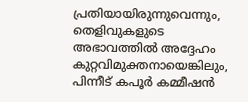പ്രതിയായിരുന്നുവെന്നും, തെളിവുകളുടെ അഭാവത്തിൽ അദ്ദേഹം കുറ്റവിമുക്തനായെങ്കിലും, പിന്നീട് കപൂർ കമ്മീഷൻ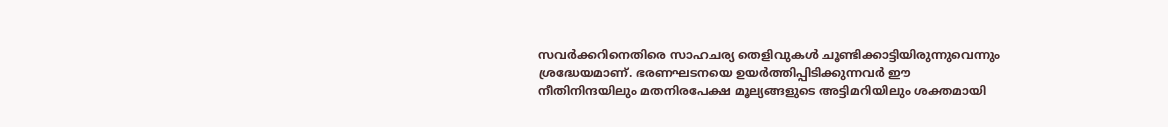സവർക്കറിനെതിരെ സാഹചര്യ തെളിവുകൾ ചൂണ്ടിക്കാട്ടിയിരുന്നുവെന്നും ശ്രദ്ധേയമാണ്. ഭരണഘടനയെ ഉയർത്തിപ്പിടിക്കുന്നവർ ഈ നീതിനിന്ദയിലും മതനിരപേക്ഷ മൂല്യങ്ങളുടെ അട്ടിമറിയിലും ശക്തമായി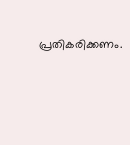പ്രതികരിക്കണം.